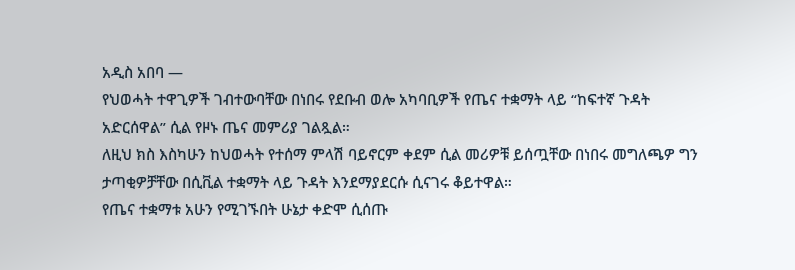አዲስ አበባ —
የህወሓት ተዋጊዎች ገብተውባቸው በነበሩ የደቡብ ወሎ አካባቢዎች የጤና ተቋማት ላይ “ከፍተኛ ጉዳት አድርሰዋል” ሲል የዞኑ ጤና መምሪያ ገልጿል።
ለዚህ ክስ እስካሁን ከህወሓት የተሰማ ምላሽ ባይኖርም ቀደም ሲል መሪዎቹ ይሰጧቸው በነበሩ መግለጫዎ ግን ታጣቂዎቻቸው በሲቪል ተቋማት ላይ ጉዳት እንደማያደርሱ ሲናገሩ ቆይተዋል።
የጤና ተቋማቱ አሁን የሚገኙበት ሁኔታ ቀድሞ ሲሰጡ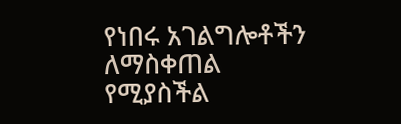የነበሩ አገልግሎቶችን ለማስቀጠል የሚያስችል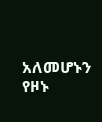አለመሆኑን የዞኑ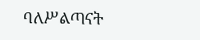ባለሥልጣናት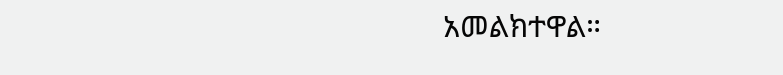አመልክተዋል።